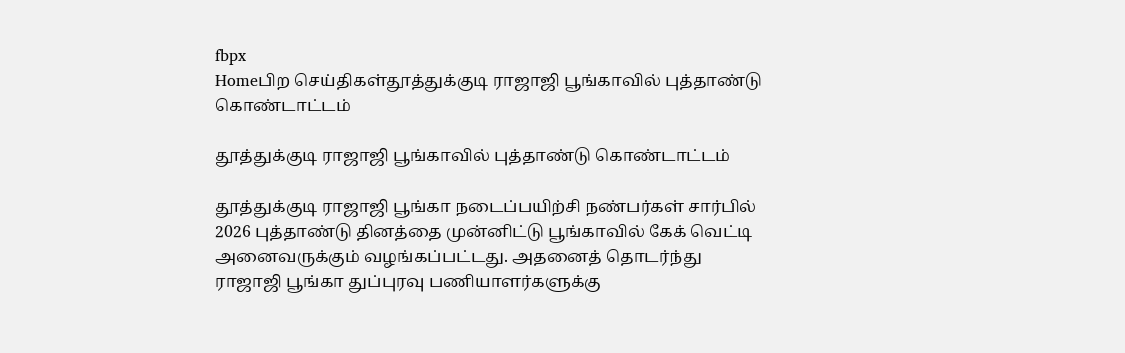fbpx
Homeபிற செய்திகள்தூத்துக்குடி ராஜாஜி பூங்காவில் புத்தாண்டு கொண்டாட்டம்

தூத்துக்குடி ராஜாஜி பூங்காவில் புத்தாண்டு கொண்டாட்டம்

தூத்துக்குடி ராஜாஜி பூங்கா நடைப்பயிற்சி நண்பர்கள் சார்பில் 2026 புத்தாண்டு தினத்தை முன்னிட்டு பூங்காவில் கேக் வெட்டி அனைவருக்கும் வழங்கப்பட்டது. அதனைத் தொடர்ந்து ராஜாஜி பூங்கா துப்புரவு பணியாளர்களுக்கு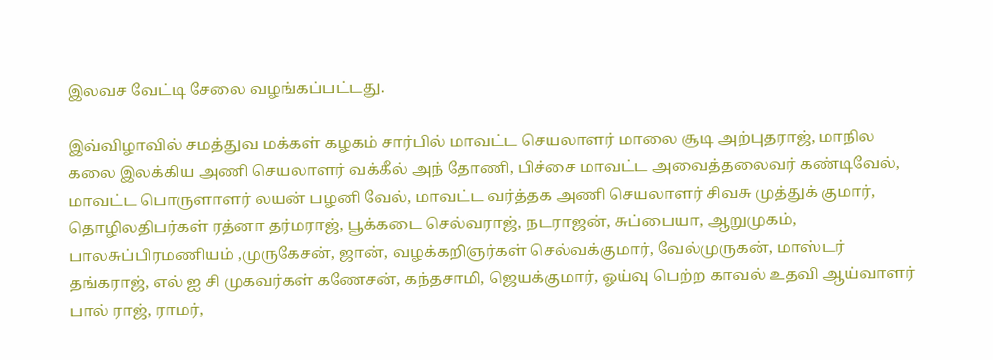இலவச வேட்டி சேலை வழங்கப்பட்டது.

இவ்விழாவில் சமத்துவ மக்கள் கழகம் சார்பில் மாவட்ட செயலாளர் மாலை சூடி அற்புதராஜ், மாநில கலை இலக்கிய அணி செயலாளர் வக்கீல் அந் தோணி, பிச்சை மாவட்ட அவைத்தலைவர் கண்டிவேல், மாவட்ட பொருளாளர் லயன் பழனி வேல், மாவட்ட வர்த்தக அணி செயலாளர் சிவசு முத்துக் குமார், தொழிலதிபர்கள் ரத்னா தர்மராஜ், பூக்கடை செல்வராஜ், நடராஜன், சுப்பையா, ஆறுமுகம், பாலசுப்பிரமணியம் ,முருகேசன், ஜான், வழக்கறிஞர்கள் செல்வக்குமார், வேல்முருகன், மாஸ்டர் தங்கராஜ், எல் ஐ சி முகவர்கள் கணேசன், கந்தசாமி, ஜெயக்குமார், ஓய்வு பெற்ற காவல் உதவி ஆய்வாளர் பால் ராஜ், ராமர்,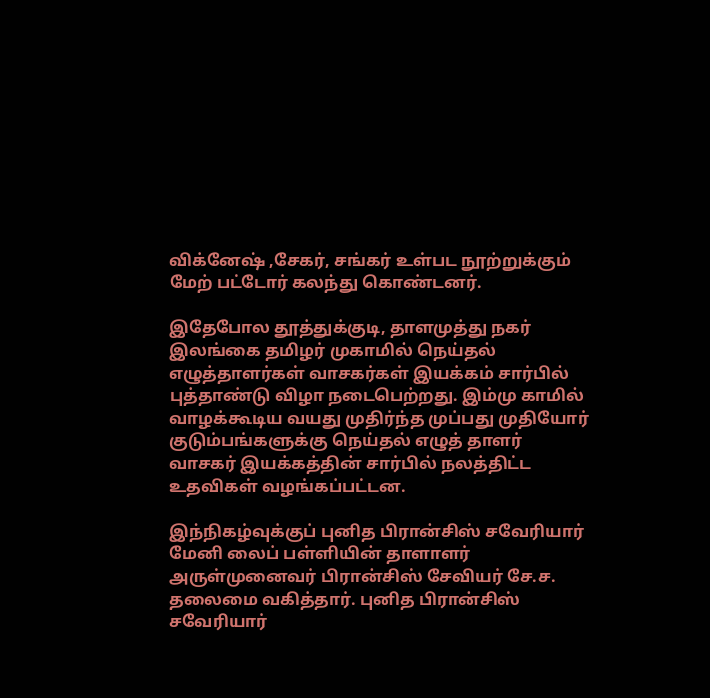விக்னேஷ் ,சேகர், சங்கர் உள்பட நூற்றுக்கும் மேற் பட்டோர் கலந்து கொண்டனர்.

இதேபோல தூத்துக்குடி, தாளமுத்து நகர் இலங்கை தமிழர் முகாமில் நெய்தல் எழுத்தாளர்கள் வாசகர்கள் இயக்கம் சார்பில் புத்தாண்டு விழா நடைபெற்றது. இம்மு காமில் வாழக்கூடிய வயது முதிர்ந்த முப்பது முதியோர் குடும்பங்களுக்கு நெய்தல் எழுத் தாளர் வாசகர் இயக்கத்தின் சார்பில் நலத்திட்ட உதவிகள் வழங்கப்பட்டன.

இந்நிகழ்வுக்குப் புனித பிரான்சிஸ் சவேரியார் மேனி லைப் பள்ளியின் தாளாளர் அருள்முனைவர் பிரான்சிஸ் சேவியர் சே.ச. தலைமை வகித்தார். புனித பிரான்சிஸ் சவேரியார்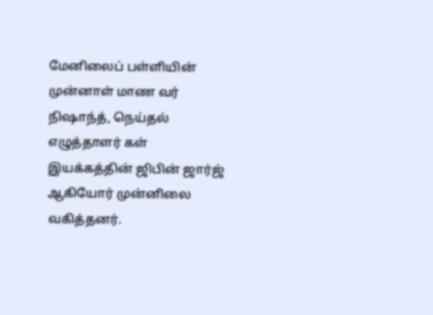மேனிலைப் பள்ளியின் முன்னாள் மாண வர் நிஷாந்த், நெய்தல் எழுத்தாளர் கள் இயக்கத்தின் ஜிபின் ஜார்ஜ் ஆகியோர் முன்னிலை வகித்தனர்.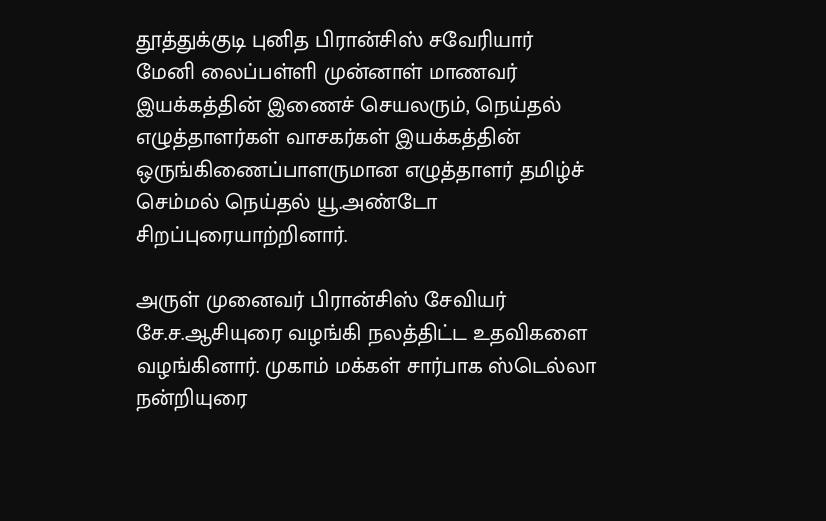தூத்துக்குடி புனித பிரான்சிஸ் சவேரியார் மேனி லைப்பள்ளி முன்னாள் மாணவர் இயக்கத்தின் இணைச் செயலரும், நெய்தல் எழுத்தாளர்கள் வாசகர்கள் இயக்கத்தின் ஒருங்கிணைப்பாளருமான எழுத்தாளர் தமிழ்ச் செம்மல் நெய்தல் யூ.அண்டோ சிறப்புரையாற்றினார்.

அருள் முனைவர் பிரான்சிஸ் சேவியர் சே.ச.ஆசியுரை வழங்கி நலத்திட்ட உதவிகளை வழங்கினார். முகாம் மக்கள் சார்பாக ஸ்டெல்லா நன்றியுரை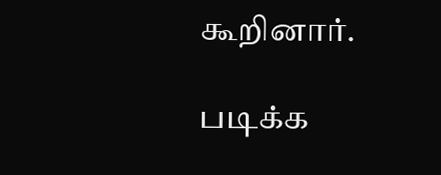கூறினார்.

படிக்க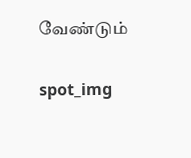வேண்டும்

spot_img